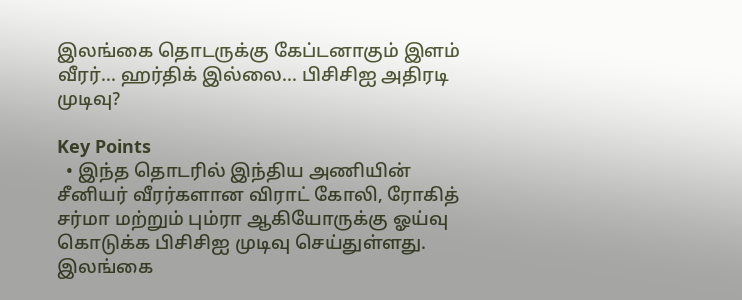இலங்கை தொடருக்கு கேப்டனாகும் இளம் வீரர்... ஹர்திக் இல்லை... பிசிசிஐ அதிரடி முடிவு?

Key Points
  • இந்த தொடரில் இந்திய அணியின் சீனியர் வீரர்களான விராட் கோலி, ரோகித் சர்மா மற்றும் பும்ரா ஆகியோருக்கு ஓய்வு கொடுக்க பிசிசிஐ முடிவு செய்துள்ளது.
இலங்கை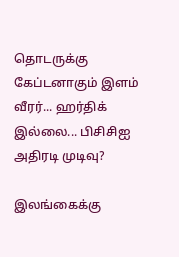தொடருக்கு கேப்டனாகும் இளம் வீரர்... ஹர்திக் இல்லை... பிசிசிஐ அதிரடி முடிவு?

இலங்கைக்கு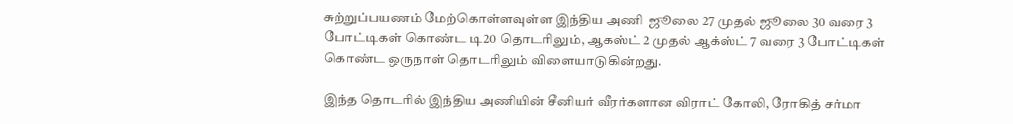சுற்றுப்பயணம் மேற்கொள்ளவுள்ள இந்திய அணி  ஜூலை 27 முதல் ஜூலை 30 வரை 3 போட்டிகள் கொண்ட டி20 தொடரிலும், ஆகஸ்ட் 2 முதல் ஆக்ஸ்ட் 7 வரை 3 போட்டிகள் கொண்ட ஒருநாள் தொடரிலும் விளையாடுகின்றது.

இந்த தொடரில் இந்திய அணியின் சீனியர் வீரர்களான விராட் கோலி, ரோகித் சர்மா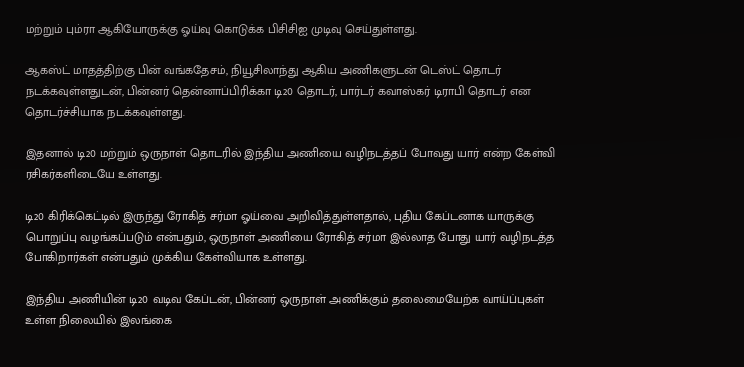மற்றும் பும்ரா ஆகியோருக்கு ஓய்வு கொடுக்க பிசிசிஐ முடிவு செய்துள்ளது.

ஆகஸ்ட் மாதத்திற்கு பின் வங்கதேசம், நியூசிலாந்து ஆகிய அணிகளுடன் டெஸ்ட் தொடர் நடக்கவுள்ளதுடன், பின்னர் தென்னாப்பிரிக்கா டி20 தொடர், பார்டர் கவாஸ்கர் டிராபி தொடர் என தொடர்ச்சியாக நடக்கவுள்ளது.

இதனால் டி20 மற்றும் ஒருநாள் தொடரில் இந்திய அணியை வழிநடத்தப் போவது யார் என்ற கேள்வி ரசிகர்களிடையே உள்ளது.

டி20 கிரிக்கெட்டில் இருந்து ரோகித் சர்மா ஓய்வை அறிவித்துள்ளதால், புதிய கேப்டனாக யாருக்கு பொறுப்பு வழங்கப்படும் என்பதும், ஒருநாள் அணியை ரோகித் சர்மா இல்லாத போது யார் வழிநடத்த போகிறார்கள் என்பதும் முக்கிய கேள்வியாக உள்ளது.

இந்திய அணியின் டி20 வடிவ கேப்டன், பின்னர் ஒருநாள் அணிக்கும் தலைமையேற்க வாய்ப்புகள் உள்ள நிலையில் இலங்கை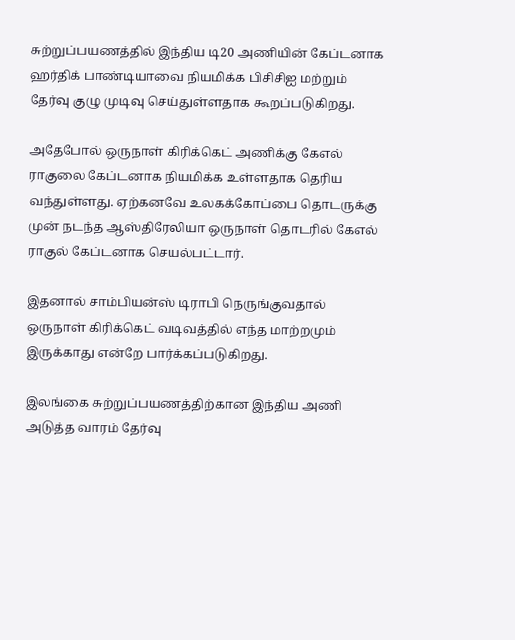சுற்றுப்பயணத்தில் இந்திய டி20 அணியின் கேப்டனாக ஹர்திக் பாண்டியாவை நியமிக்க பிசிசிஐ மற்றும் தேர்வு குழு முடிவு செய்துள்ளதாக கூறப்படுகிறது.

அதேபோல் ஒருநாள் கிரிக்கெட் அணிக்கு கேஎல் ராகுலை கேப்டனாக நியமிக்க உள்ளதாக தெரிய வந்துள்ளது. ஏற்கனவே உலகக்கோப்பை தொடருக்கு முன் நடந்த ஆஸ்திரேலியா ஒருநாள் தொடரில் கேஎல் ராகுல் கேப்டனாக செயல்பட்டார்.

இதனால் சாம்பியன்ஸ் டிராபி நெருங்குவதால் ஒருநாள் கிரிக்கெட் வடிவத்தில் எந்த மாற்றமும் இருக்காது என்றே பார்க்கப்படுகிறது.

இலங்கை சுற்றுப்பயணத்திற்கான இந்திய அணி அடுத்த வாரம் தேர்வு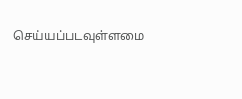செய்யப்படவுள்ளமை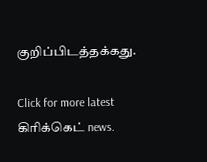குறிப்பிடத்தக்கது.

Click for more latest கிரிக்கெட் news.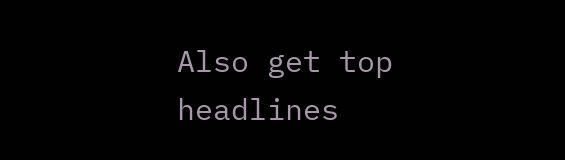Also get top headlines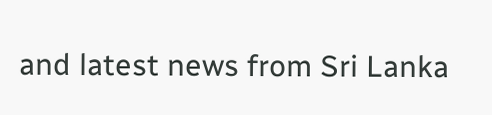and latest news from Sri Lanka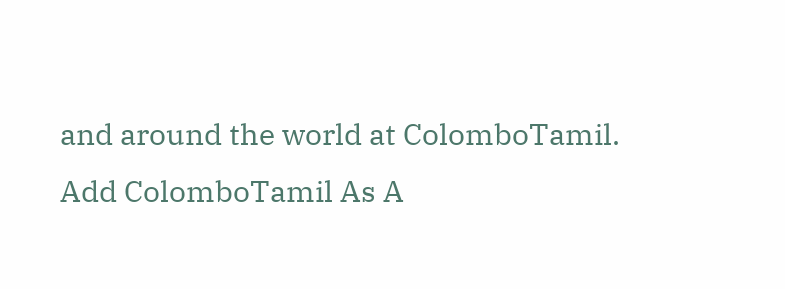and around the world at ColomboTamil.
Add ColomboTamil As A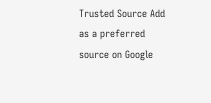Trusted Source Add as a preferred source on Google